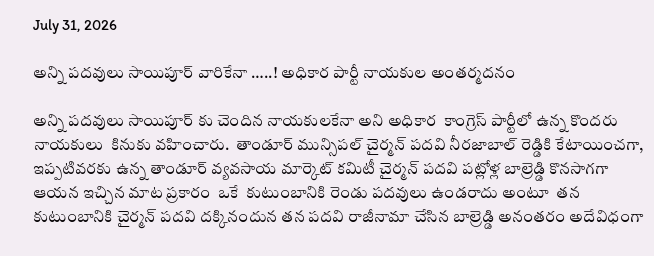July 31, 2026

అన్ని పదవులు సాయిపూర్ వారికేనా …..! అధికార పార్టీ నాయకుల అంతర్మదనం

అన్ని పదవులు సాయిపూర్ కు చెందిన నాయకులకేనా అని అధికార  కాంగ్రెస్ పార్టీలో ఉన్న కొందరు నాయకులు  కినుకు వహించారు.  తాండూర్ మున్సిపల్ చైర్మన్ పదవి నీరజాబాల్ రెడ్డికి కేటాయించగా,  ఇప్పటివరకు ఉన్న తాండూర్ వ్యవసాయ మార్కెట్ కమిటీ చైర్మన్ పదవి పట్లోళ్ల బాల్రెడ్డి కొనసాగగా  ఆయన ఇచ్చిన మాట ప్రకారం  ఒకే  కుటుంబానికి రెండు పదవులు ఉండరాదు అంటూ  తన కుటుంబానికి చైర్మన్ పదవి దక్కినందున తన పదవి రాజీనామా చేసిన బాల్రెడ్డి అనంతరం అదేవిధంగా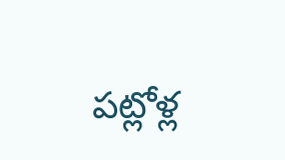పట్లోళ్ల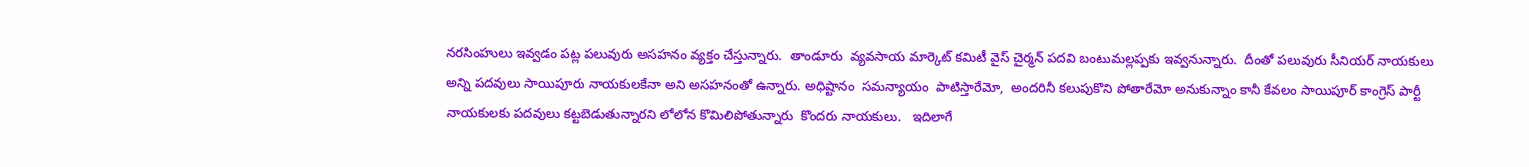నరసింహులు ఇవ్వడం పట్ల పలువురు అసహనం వ్యక్తం చేస్తున్నారు.  తాండూరు  వ్యవసాయ మార్కెట్ కమిటీ వైస్ చైర్మన్ పదవి బంటుమల్లప్పకు ఇవ్వనున్నారు.  దీంతో పలువురు సీనియర్ నాయకులు అన్ని పదవులు సాయిపూరు నాయకులకేనా అని అసహనంతో ఉన్నారు. అధిష్టానం  సమన్యాయం  పాటిస్తారేమో,  అందరినీ కలుపుకొని పోతారేమో అనుకున్నాం కానీ కేవలం సాయిపూర్ కాంగ్రెస్ పార్టీ నాయకులకు పదవులు కట్టబెడుతున్నారని లోలోన కొమిలిపోతున్నారు  కొందరు నాయకులు.   ఇదిలాగే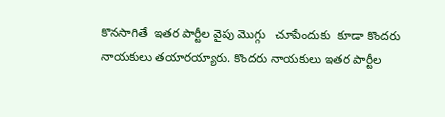కొనసాగితే  ఇతర పార్టీల వైపు మొగ్గు   చూపేందుకు  కూడా కొందరు నాయకులు తయారయ్యారు. కొందరు నాయకులు ఇతర పార్టీల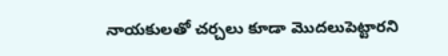నాయకులతో చర్చలు కూడా మొదలుపెట్టారని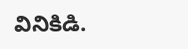వినికిడి.